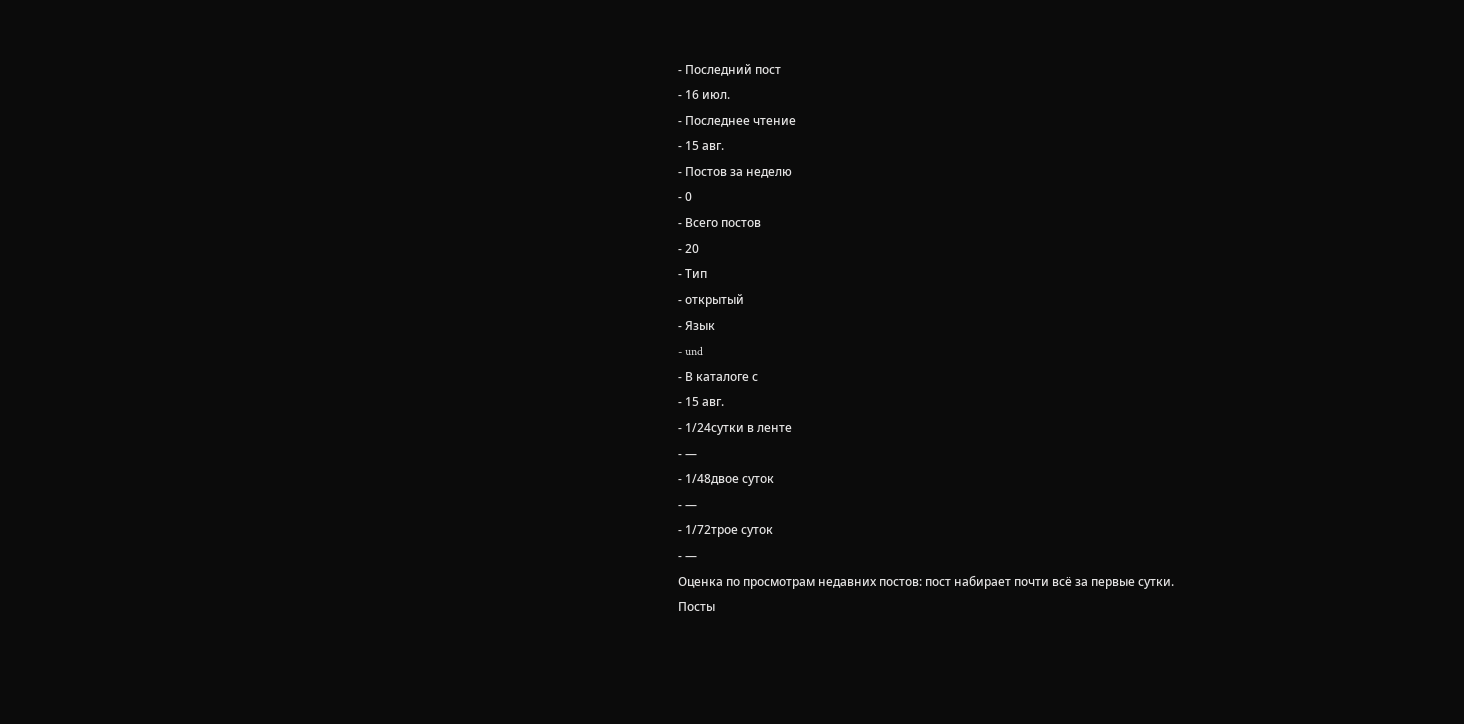- Последний пост
- 16 июл.
- Последнее чтение
- 15 авг.
- Постов за неделю
- 0
- Всего постов
- 20
- Тип
- открытый
- Язык
- und
- В каталоге с
- 15 авг.
- 1/24сутки в ленте
- —
- 1/48двое суток
- —
- 1/72трое суток
- —
Оценка по просмотрам недавних постов: пост набирает почти всё за первые сутки.
Посты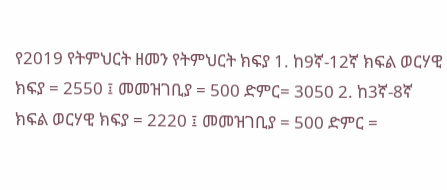የ2019 የትምህርት ዘመን የትምህርት ክፍያ 1. ከ9ኛ-12ኛ ክፍል ወርሃዊ ክፍያ = 2550 ፤ መመዝገቢያ = 500 ድምር= 3050 2. ከ3ኛ-8ኛ ክፍል ወርሃዊ ክፍያ = 2220 ፤ መመዝገቢያ = 500 ድምር =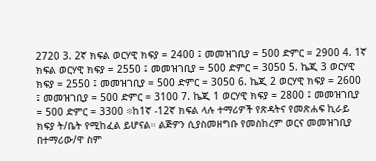2720 3. 2ኛ ክፍል ወርሃዊ ክፍያ = 2400 ፤ መመዝገቢያ = 500 ድምር = 2900 4. 1ኛ ክፍል ወርሃዊ ክፍያ = 2550 ፤ መመዝገቢያ = 500 ድምር = 3050 5. ኬጂ 3 ወርሃዊ ክፍያ = 2550 ፤ መመዝገቢያ = 500 ድምር = 3050 6. ኬጂ 2 ወርሃዊ ክፍያ = 2600 ፤ መመዝገቢያ = 500 ድምር = 3100 7. ኬጂ 1 ወርሃዊ ክፍያ = 2800 ፤ መመዝገቢያ = 500 ድምር = 3300 ፨ከ1ኛ -12ኛ ክፍል ላሉ ተማሪዎች የጽዳትና የመጽሐፍ ኪራይ ክፍያ ት/ቤት የሚከፈል ይሆናል። ልጅዎን ሲያስመዘግቡ የመስከረም ወርና መመዝገቢያ በተማሪው/ዋ ስም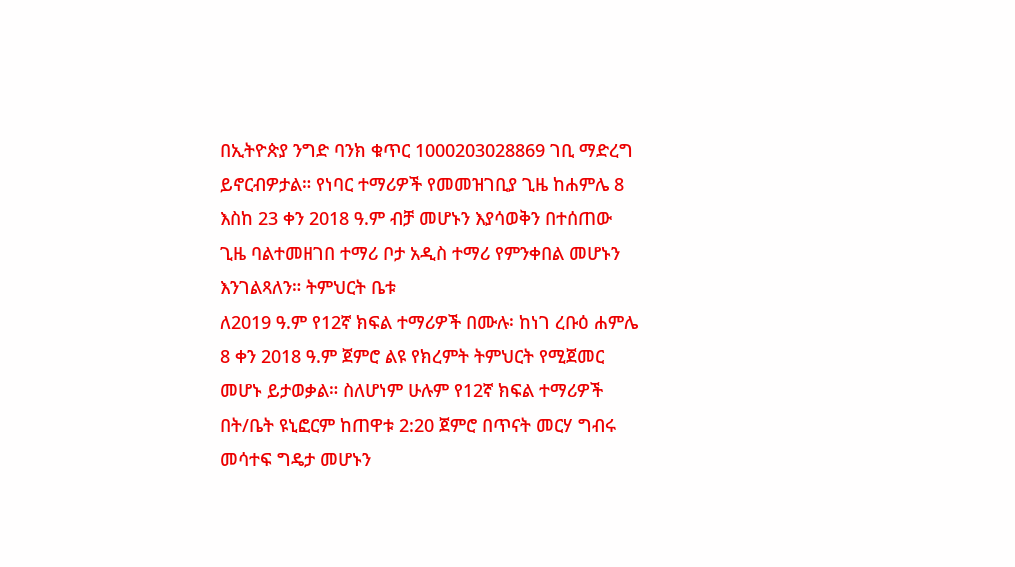በኢትዮጵያ ንግድ ባንክ ቁጥር 1000203028869 ገቢ ማድረግ ይኖርብዎታል። የነባር ተማሪዎች የመመዝገቢያ ጊዜ ከሐምሌ 8 እስከ 23 ቀን 2018 ዓ.ም ብቻ መሆኑን እያሳወቅን በተሰጠው ጊዜ ባልተመዘገበ ተማሪ ቦታ አዲስ ተማሪ የምንቀበል መሆኑን እንገልጻለን። ትምህርት ቤቱ
ለ2019 ዓ.ም የ12ኛ ክፍል ተማሪዎች በሙሉ፡ ከነገ ረቡዕ ሐምሌ 8 ቀን 2018 ዓ.ም ጀምሮ ልዩ የክረምት ትምህርት የሚጀመር መሆኑ ይታወቃል። ስለሆነም ሁሉም የ12ኛ ክፍል ተማሪዎች በት/ቤት ዩኒፎርም ከጠዋቱ 2:20 ጀምሮ በጥናት መርሃ ግብሩ መሳተፍ ግዴታ መሆኑን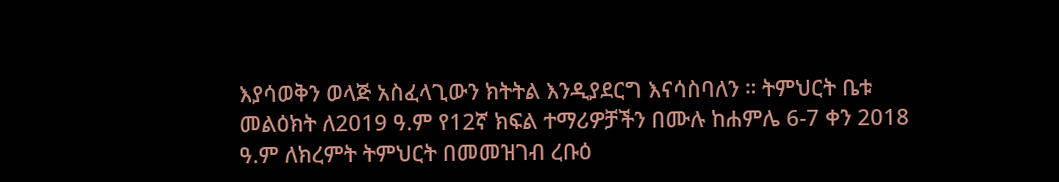እያሳወቅን ወላጅ አስፈላጊውን ክትትል እንዲያደርግ እናሳስባለን ። ትምህርት ቤቱ
መልዕክት ለ2019 ዓ.ም የ12ኛ ክፍል ተማሪዎቻችን በሙሉ ከሐምሌ 6-7 ቀን 2018 ዓ.ም ለክረምት ትምህርት በመመዝገብ ረቡዕ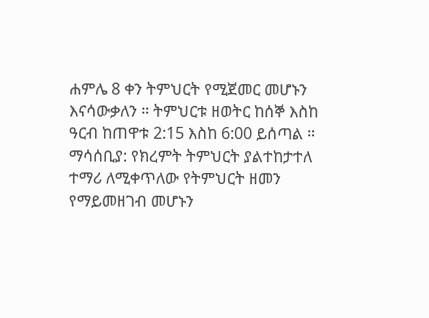ሐምሌ 8 ቀን ትምህርት የሚጀመር መሆኑን እናሳውቃለን ። ትምህርቱ ዘወትር ከሰኞ እስከ ዓርብ ከጠዋቱ 2:15 እስከ 6:00 ይሰጣል ። ማሳሰቢያ: የክረምት ትምህርት ያልተከታተለ ተማሪ ለሚቀጥለው የትምህርት ዘመን የማይመዘገብ መሆኑን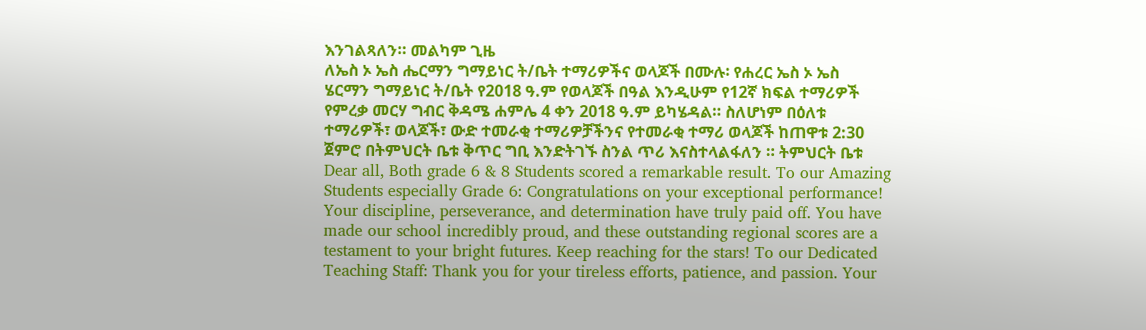እንገልጻለን። መልካም ጊዜ
ለኤስ ኦ ኤስ ሔርማን ግማይነር ት/ቤት ተማሪዎችና ወላጆች በሙሉ፡ የሐረር ኤስ ኦ ኤስ ሄርማን ግማይነር ት/ቤት የ2018 ዓ.ም የወላጆች በዓል እንዲሁም የ12ኛ ክፍል ተማሪዎች የምረቃ መርሃ ግብር ቅዳሜ ሐምሌ 4 ቀን 2018 ዓ.ም ይካሄዳል። ስለሆነም በዕለቱ ተማሪዎች፣ ወላጆች፣ ውድ ተመራቂ ተማሪዎቻችንና የተመራቂ ተማሪ ወላጆች ከጠዋቱ 2:30 ጀምሮ በትምህርት ቤቱ ቅጥር ግቢ እንድትገኙ ስንል ጥሪ እናስተላልፋለን ። ትምህርት ቤቱ
Dear all, Both grade 6 & 8 Students scored a remarkable result. To our Amazing Students especially Grade 6: Congratulations on your exceptional performance! Your discipline, perseverance, and determination have truly paid off. You have made our school incredibly proud, and these outstanding regional scores are a testament to your bright futures. Keep reaching for the stars! To our Dedicated Teaching Staff: Thank you for your tireless efforts, patience, and passion. Your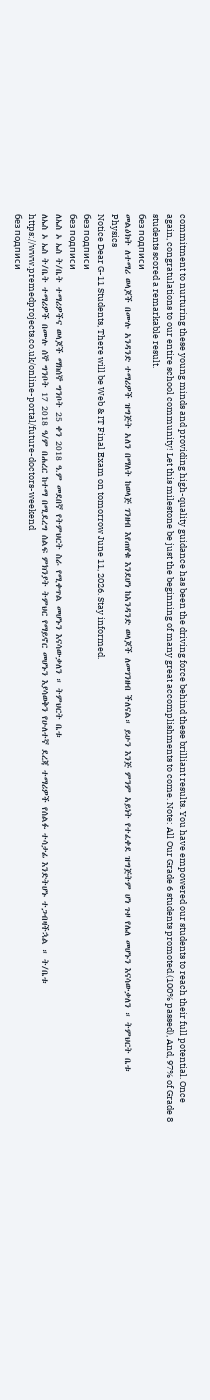commitment to nurturing these young minds and providing high-quality guidance has been the driving force behind these brilliant results. You have empowered our students to reach their full potential. Once again, congratulations to our entire school community! Let this milestone be just the beginning of many great accomplishments to come. Note: All Our Grade 6 students promoted.(100% passed), And, 97% of Grade 8 students scored a remarkable result.
без подписи
መልዕክት ለተማሪ ወላጆች በሙሉ አንዳንድ ተማሪዎች ዝግጅት አለን በማለት ከወላጅ ገንዘብ እየጠየቁ እንደሆነ ከአንዳንድ ወላጆች ለመገንዘብ ችለናል። ይሁን እንጅ ምንም አይነት የተፈቀደ ዝግጅትም ሆነ ጉዞ የሌለ መሆኑን እናሳውቃለን ። ትምህርት ቤቱ
Physics
Notice Dear G-11 Students, There will be Web & IT Final Exam on tomorrow June 11, 2026. Stay informed.
без подписи
без подписи
ለኤስ ኦ ኤስ ት/ቤት ተማሪዎችና ወላጆች ማክሰኞ ግንቦት 25 ቀን 2018 ዓ.ም መደበኛ የትምህርት ስራ የሚቀጥል መሆኑን እናሳውቃለን ። ትምህርት ቤቱ
ለኤስ ኦ ኤስ ት/ቤት ተማሪዎች በሙሉ ሰኞ ግንቦት 17 2018 ዓ/ም በሐረር ከተማ በሚደረግ ሰልፍ ምክንያት ትምህር የማይኖር መሆኑን እያሳወቅን የሁለተኛ ደረጃ ተማሪዎች የሰልፉ ተሳታፊ እንድትሆኑ ተጋብዛችኋል ። ት/ቤቱ
https://www.premedprojects.co.uk/online-portal/future-doctors-weekend
без подписи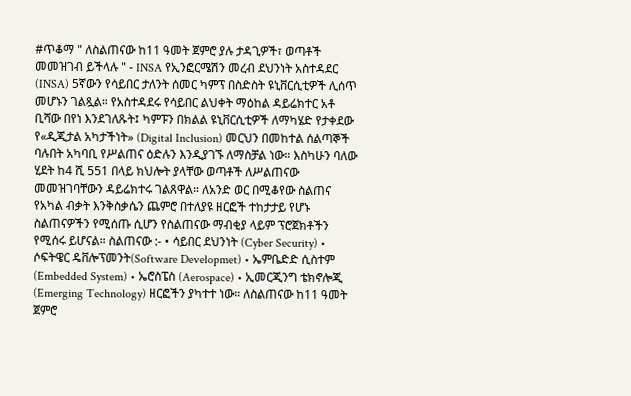#ጥቆማ " ለስልጠናው ከ11 ዓመት ጀምሮ ያሉ ታዳጊዎች፣ ወጣቶች መመዝገብ ይችላሉ " - INSA የኢንፎርሜሽን መረብ ደህንነት አስተዳደር (INSA) 5ኛውን የሳይበር ታለንት ሰመር ካምፕ በስድስት ዩኒቨርሲቲዎች ሊሰጥ መሆኑን ገልጿል። የአስተዳደሩ የሳይበር ልህቀት ማዕከል ዳይሬክተር አቶ ቢሻው በየነ እንደገለጹት፤ ካምፑን በክልል ዩኒቨርሲቲዎች ለማካሄድ የታቀደው የ«ዲጂታል አካታችነት» (Digital Inclusion) መርህን በመከተል ሰልጣኞች ባሉበት አካባቢ የሥልጠና ዕድሉን እንዲያገኙ ለማስቻል ነው። እስካሁን ባለው ሂደት ከ4 ሺ 551 በላይ ክህሎት ያላቸው ወጣቶች ለሥልጠናው መመዝገባቸውን ዳይሬክተሩ ገልጸዋል። ለአንድ ወር በሚቆየው ስልጠና የአካል ብቃት እንቅስቃሴን ጨምሮ በተለያዩ ዘርፎች ተከታታይ የሆኑ ስልጠናዎችን የሚሰጡ ሲሆን የስልጠናው ማብቂያ ላይም ፕሮጀክቶችን የሚሰሩ ይሆናል። ስልጠናው :- • ሳይበር ደህንነት (Cyber Security) • ሶፍትዌር ዴቨሎፕመንት(Software Developmet) • ኤምቤድድ ሲስተም (Embedded System) • ኤሮስፔስ (Aerospace) • ኢመርጂንግ ቴክኖሎጂ (Emerging Technology) ዘርፎችን ያካተተ ነው። ለስልጠናው ከ11 ዓመት ጀምሮ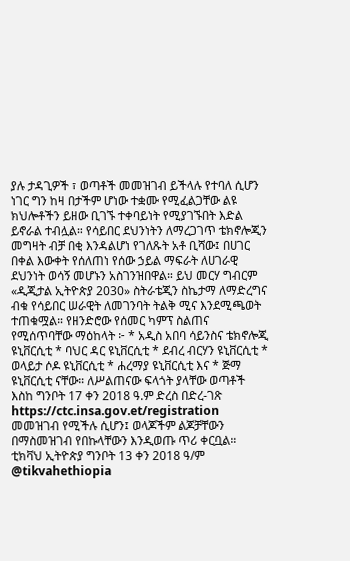ያሉ ታዳጊዎች ፣ ወጣቶች መመዝገብ ይችላሉ የተባለ ሲሆን ነገር ግን ከዛ በታችም ሆነው ተቋሙ የሚፈልጋቸው ልዩ ክህሎቶችን ይዘው ቢገኙ ተቀባይነት የሚያገኙበት እድል ይኖራል ተብሏል። የሳይበር ደህንነትን ለማረጋገጥ ቴክኖሎጂን መግዛት ብቻ በቂ እንዳልሆነ የገለጹት አቶ ቢሻው፤ በሀገር በቀል እውቀት የሰለጠነ የሰው ኃይል ማፍራት ለሀገራዊ ደህንነት ወሳኝ መሆኑን አስገንዝበዋል። ይህ መርሃ ግብርም «ዲጂታል ኢትዮጵያ 2030» ስትራቴጂን ስኬታማ ለማድረግና ብቁ የሳይበር ሠራዊት ለመገንባት ትልቅ ሚና እንደሚጫወት ተጠቁሟል። የዘንድሮው የሰመር ካምፕ ስልጠና የሚሰጥባቸው ማዕከላት ፦ * አዲስ አበባ ሳይንስና ቴክኖሎጂ ዩኒቨርሲቲ * ባህር ዳር ዩኒቨርሲቲ * ደብረ ብርሃን ዩኒቨርሲቲ * ወላይታ ሶዶ ዩኒቨርሲቲ * ሐረማያ ዩኒቨርሲቲ እና * ጅማ ዩኒቨርሲቲ ናቸው። ለሥልጠናው ፍላጎት ያላቸው ወጣቶች እስከ ግንቦት 17 ቀን 2018 ዓ.ም ድረስ በድረ-ገጽ https://ctc.insa.gov.et/registration መመዝገብ የሚችሉ ሲሆን፤ ወላጆችም ልጆቻቸውን በማስመዝገብ የበኩላቸውን እንዲወጡ ጥሪ ቀርቧል። ቲክቫህ ኢትዮጵያ ግንቦት 13 ቀን 2018 ዓ/ም @tikvahethiopia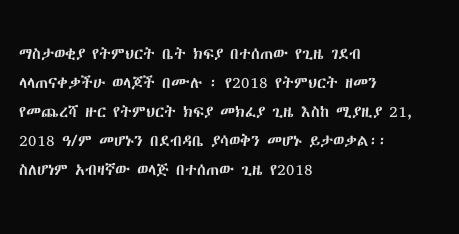ማስታወቂያ የትምህርት ቤት ክፍያ በተሰጠው የጊዜ ገደብ ላላጠናቀቃችሁ ወላጆች በሙሉ ፡ የ2018 የትምህርት ዘመን የመጨረሻ ዙር የትምህርት ክፍያ መክፈያ ጊዜ እስከ ሚያዚያ 21, 2018 ዓ/ም መሆኑን በደብዳቤ ያሳወቅን መሆኑ ይታወቃል፡፡ ስለሆነም አብዛኛው ወላጅ በተሰጠው ጊዜ የ2018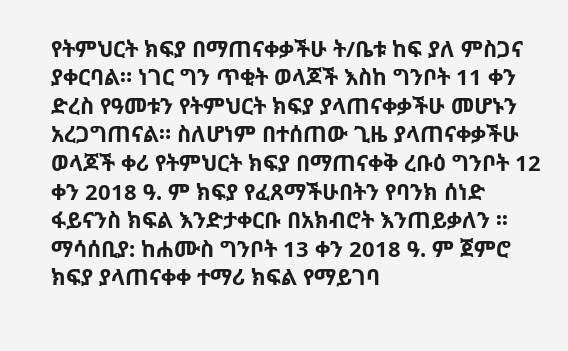የትምህርት ክፍያ በማጠናቀቃችሁ ት/ቤቱ ከፍ ያለ ምስጋና ያቀርባል። ነገር ግን ጥቂት ወላጆች እስከ ግንቦት 11 ቀን ድረስ የዓመቱን የትምህርት ክፍያ ያላጠናቀቃችሁ መሆኑን አረጋግጠናል። ስለሆነም በተሰጠው ጊዜ ያላጠናቀቃችሁ ወላጆች ቀሪ የትምህርት ክፍያ በማጠናቀቅ ረቡዕ ግንቦት 12 ቀን 2018 ዓ. ም ክፍያ የፈጸማችሁበትን የባንክ ሰነድ ፋይናንስ ክፍል እንድታቀርቡ በአክብሮት እንጠይቃለን ፡፡ ማሳሰቢያ: ከሐሙስ ግንቦት 13 ቀን 2018 ዓ. ም ጀምሮ ክፍያ ያላጠናቀቀ ተማሪ ክፍል የማይገባ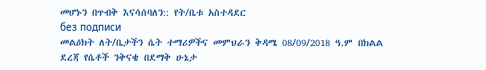መሆኑን በጥብቅ እናሳሰባለን:: የት/ቤቱ አስተዳደር
без подписи
መልዕክት ለት/ቤታችን ሴት ተማሪዎችና መምህራን ቅዳሜ 08/09/2018 ዓ.ም በክልል ደረጃ የሴቶች ንቅናቄ በደማቅ ሁኔታ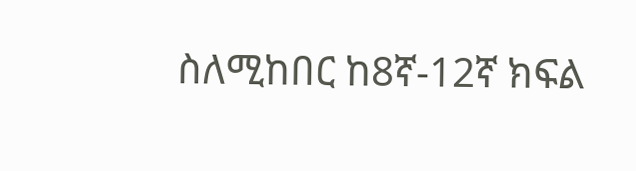ስለሚከበር ከ8ኛ-12ኛ ክፍል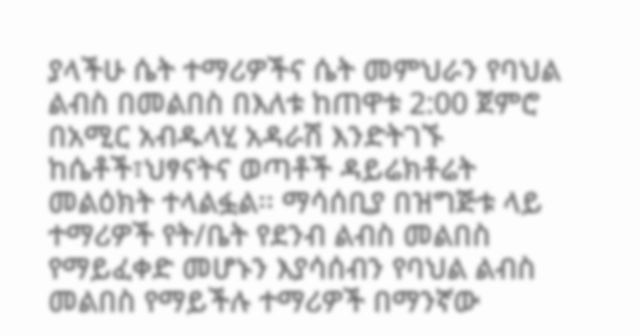ያላችሁ ሴት ተማሪዎችና ሴት መምህራን የባህል ልብስ በመልበስ በእለቱ ከጠዋቱ 2:00 ጀምሮ በአሚር አብዱላሂ አዳራሽ እንድትገኙ ከሴቶች፣ህፃናትና ወጣቶች ዳይሬክቶሬት መልዕክት ተላልፏል፡፡ ማሳሰቢያ በዝግጅቱ ላይ ተማሪዎች የት/ቤት የደንብ ልብስ መልበስ የማይፈቀድ መሆኑን እያሳሰብን የባህል ልብስ መልበስ የማይችሉ ተማሪዎች በማንኛው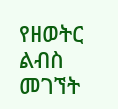የዘወትር ልብስ መገኘት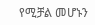የሚቻል መሆኑን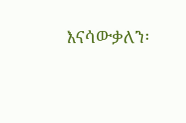እናሳውቃለን፡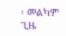፡ መልካም ጊዜ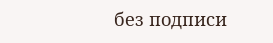без подписи